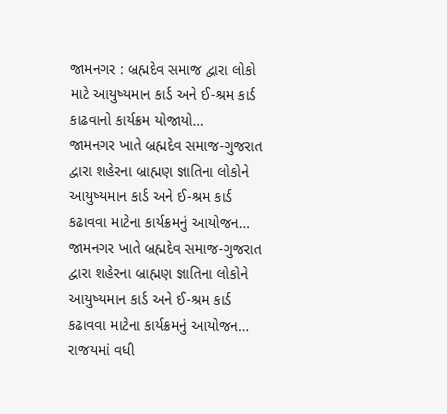જામનગર : બ્રહ્મદેવ સમાજ દ્વારા લોકો માટે આયુષ્યમાન કાર્ડ અને ઈ-શ્રમ કાર્ડ કાઢવાનો કાર્યક્રમ યોજાયો…
જામનગર ખાતે બ્રહ્મદેવ સમાજ-ગુજરાત દ્વારા શહેરના બ્રાહ્મણ જ્ઞાતિના લોકોને આયુષ્યમાન કાર્ડ અને ઈ-શ્રમ કાર્ડ કઢાવવા માટેના કાર્યક્રમનું આયોજન…
જામનગર ખાતે બ્રહ્મદેવ સમાજ-ગુજરાત દ્વારા શહેરના બ્રાહ્મણ જ્ઞાતિના લોકોને આયુષ્યમાન કાર્ડ અને ઈ-શ્રમ કાર્ડ કઢાવવા માટેના કાર્યક્રમનું આયોજન…
રાજયમાં વધી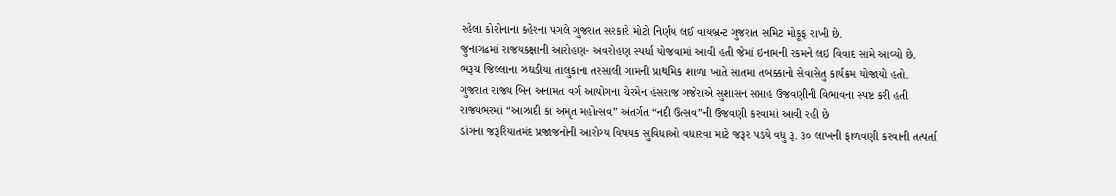રહેલા કોરોનાના કહેરના પગલે ગુજરાત સરકારે મોટો નિર્ણય લઈ વાયબ્રન્ટ ગુજરાત સમિટ મોકૂફ રાખી છે.
જુનાગઢમાં રાજયકક્ષાની આરોહણ- અવરોહણ સ્પર્ધા યોજવામાં આવી હતી જેમાં ઇનામની રકમને લઇ વિવાદ સામે આવ્યો છે.
ભરૂચ જિલ્લાના ઝઘડીયા તાલુકાના તરસાલી ગામની પ્રાથમિક શાળા ખાતે સાતમા તબક્કાનો સેવાસેતુ કાર્યક્રમ યોજાયો હતો.
ગુજરાત રાજ્ય બિન અનામત વર્ગ આયોગના ચેરમેન હંસરાજ ગજેરાએ સુશાસન સપ્તાહ ઉજવણીની વિભાવના સ્પષ્ટ કરી હતી
રાજ્યભરમાં “આઝાદી કા અમૃત મહોત્સવ” અંતર્ગત “નદી ઉત્સવ”ની ઉજવણી કરવામાં આવી રહી છે
ડાંગના જરૂરિયાતમંદ પ્રજાજનોની આરોગ્ય વિષયક સુવિધાઓ વધારવા માટે જરૂર પડયે વધુ રૂ. ૩૦ લાખની ફાળવણી કરવાની તત્પર્તા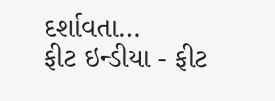દર્શાવતા…
ફીટ ઇન્ડીયા - ફીટ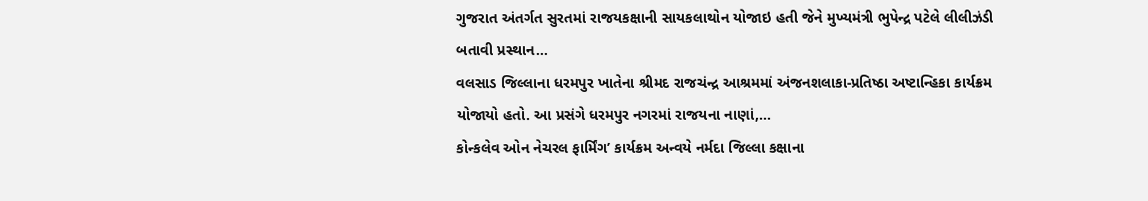ગુજરાત અંતર્ગત સુરતમાં રાજયકક્ષાની સાયકલાથોન યોજાઇ હતી જેને મુખ્યમંત્રી ભુપેન્દ્ર પટેલે લીલીઝંડી બતાવી પ્રસ્થાન…
વલસાડ જિલ્લાના ધરમપુર ખાતેના શ્રીમદ રાજચંન્દ્ર આશ્રમમાં અંજનશલાકા-પ્રતિષ્ઠા અષ્ટાન્હિકા કાર્યક્રમ યોજાયો હતો. આ પ્રસંગે ધરમપુર નગરમાં રાજયના નાણાં,…
કોન્કલેવ ઓન નેચરલ ફાર્મિંગ’ કાર્યક્રમ અન્વયે નર્મદા જિલ્લા કક્ષાના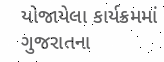યોજાયેલા કાર્યક્રમમાં ગુજરાતના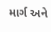માર્ગ અને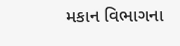મકાન વિભાગના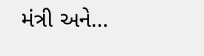મંત્રી અને…